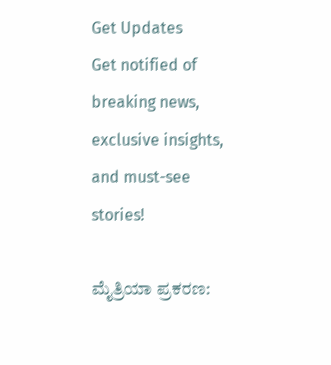Get Updates
Get notified of breaking news, exclusive insights, and must-see stories!

ಮೈತ್ರಿಯಾ ಪ್ರಕರಣ: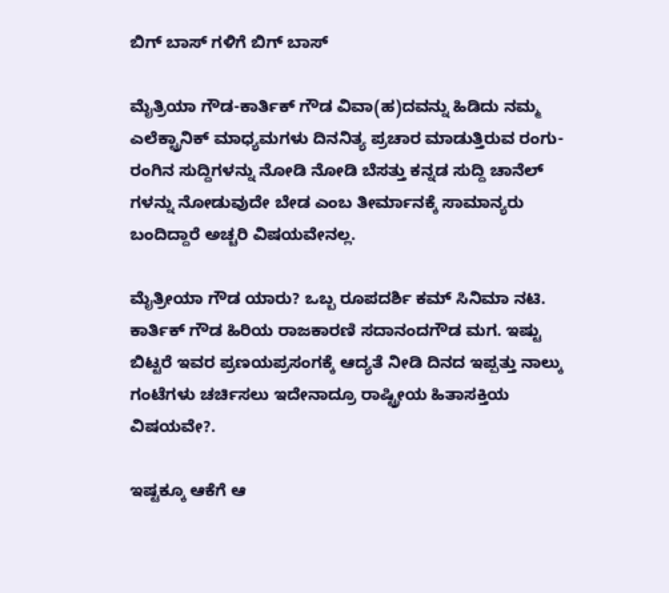ಬಿಗ್ ಬಾಸ್ ಗಳಿಗೆ ಬಿಗ್ ಬಾಸ್

ಮೈತ್ರಿಯಾ ಗೌಡ-ಕಾರ್ತಿಕ್ ಗೌಡ ವಿವಾ(ಹ)ದವನ್ನು ಹಿಡಿದು ನಮ್ಮ ಎಲೆಕ್ಟ್ರಾನಿಕ್ ಮಾಧ್ಯಮಗಳು ದಿನನಿತ್ಯ ಪ್ರಚಾರ ಮಾಡುತ್ತಿರುವ ರಂಗು-ರಂಗಿನ ಸುದ್ದಿಗಳನ್ನು ನೋಡಿ ನೋಡಿ ಬೆಸತ್ತು ಕನ್ನಡ ಸುದ್ದಿ ಚಾನೆಲ್ ಗಳನ್ನು ನೋಡುವುದೇ ಬೇಡ ಎಂಬ ತೀರ್ಮಾನಕ್ಕೆ ಸಾಮಾನ್ಯರು ಬಂದಿದ್ದಾರೆ ಅಚ್ಚರಿ ವಿಷಯವೇನಲ್ಲ.

ಮೈತ್ರೀಯಾ ಗೌಡ ಯಾರು? ಒಬ್ಬ ರೂಪದರ್ಶಿ ಕಮ್ ಸಿನಿಮಾ ನಟಿ. ಕಾರ್ತಿಕ್ ಗೌಡ ಹಿರಿಯ ರಾಜಕಾರಣಿ ಸದಾನಂದಗೌಡ ಮಗ. ಇಷ್ಟು ಬಿಟ್ಟರೆ ಇವರ ಪ್ರಣಯಪ್ರಸಂಗಕ್ಕೆ ಆದ್ಯತೆ ನೀಡಿ ದಿನದ ಇಪ್ಪತ್ತು ನಾಲ್ಕು ಗಂಟೆಗಳು ಚರ್ಚಿಸಲು ಇದೇನಾದ್ರೂ ರಾಷ್ಟ್ರೀಯ ಹಿತಾಸಕ್ತಿಯ ವಿಷಯವೇ?.

ಇಷ್ಟಕ್ಕೂ ಆಕೆಗೆ ಆ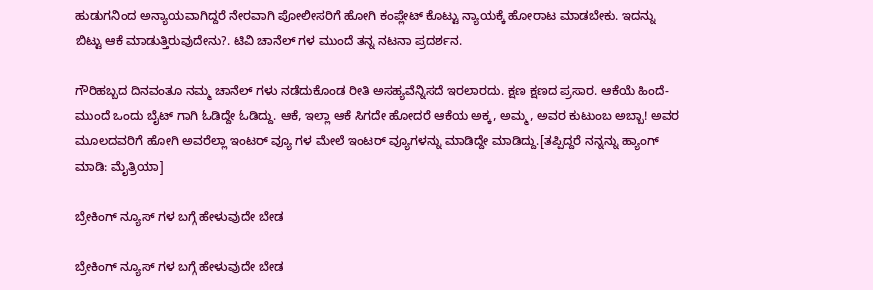ಹುಡುಗನಿಂದ ಅನ್ಯಾಯವಾಗಿದ್ದರೆ ನೇರವಾಗಿ ಪೋಲೀಸರಿಗೆ ಹೋಗಿ ಕಂಪ್ಲೇಟ್ ಕೊಟ್ಟು ನ್ಯಾಯಕ್ಕೆ ಹೋರಾಟ ಮಾಡಬೇಕು. ಇದನ್ನು ಬಿಟ್ಟು ಆಕೆ ಮಾಡುತ್ತಿರುವುದೇನು?. ಟಿವಿ ಚಾನೆಲ್ ಗಳ ಮುಂದೆ ತನ್ನ ನಟನಾ ಪ್ರದರ್ಶನ.

ಗೌರಿಹಬ್ಬದ ದಿನವಂತೂ ನಮ್ಮ ಚಾನೆಲ್ ಗಳು ನಡೆದುಕೊಂಡ ರೀತಿ ಅಸಹ್ಯವೆನ್ನಿಸದೆ ಇರಲಾರದು. ಕ್ಷಣ ಕ್ಷಣದ ಪ್ರಸಾರ. ಆಕೆಯೆ ಹಿಂದೆ-ಮುಂದೆ ಒಂದು ಬೈಟ್ ಗಾಗಿ ಓಡಿದ್ದೇ ಓಡಿದ್ದು. ಆಕೆ, ಇಲ್ಲಾ ಆಕೆ ಸಿಗದೇ ಹೋದರೆ ಆಕೆಯ ಅಕ್ಕ, ಅಮ್ಮ, ಅವರ ಕುಟುಂಬ ಅಬ್ಬಾ! ಅವರ ಮೂಲದವರಿಗೆ ಹೋಗಿ ಅವರೆಲ್ಲಾ ಇಂಟರ್ ವ್ಯೂ ಗಳ ಮೇಲೆ ಇಂಟರ್ ವ್ಯೂಗಳನ್ನು ಮಾಡಿದ್ದೇ ಮಾಡಿದ್ದು.[ತಪ್ಪಿದ್ದರೆ ನನ್ನನ್ನು ಹ್ಯಾಂಗ್ ಮಾಡಿ: ಮೈತ್ರಿಯಾ]

ಬ್ರೇಕಿಂಗ್ ನ್ಯೂಸ್ ಗಳ ಬಗ್ಗೆ ಹೇಳುವುದೇ ಬೇಡ

ಬ್ರೇಕಿಂಗ್ ನ್ಯೂಸ್ ಗಳ ಬಗ್ಗೆ ಹೇಳುವುದೇ ಬೇಡ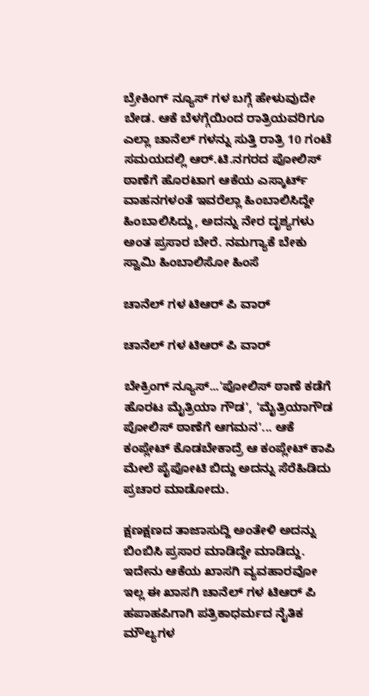ಬ್ರೇಕಿಂಗ್ ನ್ಯೂಸ್ ಗಳ ಬಗ್ಗೆ ಹೇಳುವುದೇ ಬೇಡ. ಆಕೆ ಬೆಳಗ್ಗೆಯಿಂದ ರಾತ್ರಿಯವರಿಗೂ ಎಲ್ಲಾ ಚಾನೆಲ್ ಗಳನ್ನು ಸುತ್ತಿ ರಾತ್ರಿ 10 ಗಂಟೆ ಸಮಯದಲ್ಲಿ ಆರ್.ಟಿ.ನಗರದ ಪೋಲಿಸ್ ಠಾಣೆಗೆ ಹೊರಟಾಗ ಆಕೆಯ ಎಸ್ಕಾರ್ಟ್ ವಾಹನಗಳಂತೆ ಇವರೆಲ್ಲಾ ಹಿಂಬಾಲಿಸಿದ್ದೇ ಹಿಂಬಾಲಿಸಿದ್ದು, ಅದನ್ನು ನೇರ ದೃಶ್ಯಗಳು ಅಂತ ಪ್ರಸಾರ ಬೇರೆ. ನಮಗ್ಯಾಕೆ ಬೇಕು ಸ್ವಾಮಿ ಹಿಂಬಾಲಿಸೋ ಹಿಂಸೆ

ಚಾನೆಲ್ ಗಳ ಟಿಆರ್ ಪಿ ವಾರ್

ಚಾನೆಲ್ ಗಳ ಟಿಆರ್ ಪಿ ವಾರ್

ಬೇಕ್ರಿಂಗ್ ನ್ಯೂಸ್...'ಪೋಲಿಸ್ ಠಾಣೆ ಕಡೆಗೆ ಹೊರಟ ಮೈತ್ರಿಯಾ ಗೌಡ', 'ಮೈತ್ರಿಯಾಗೌಡ ಪೋಲಿಸ್ ಠಾಣೆಗೆ ಆಗಮನ'... ಆಕೆ ಕಂಪ್ಲೇಟ್ ಕೊಡಬೇಕಾದ್ರೆ ಆ ಕಂಪ್ಲೇಟ್ ಕಾಪಿ ಮೇಲೆ ಪೈಪೋಟಿ ಬಿದ್ದು ಅದನ್ನು ಸೆರೆಹಿಡಿದು ಪ್ರಚಾರ ಮಾಡೋದು.

ಕ್ಷಣಕ್ಷಣದ ತಾಜಾಸುದ್ದಿ ಅಂತೇಳಿ ಅದನ್ನು ಬಿಂಬಿಸಿ ಪ್ರಸಾರ ಮಾಡಿದ್ದೇ ಮಾಡಿದ್ದು. ಇದೇನು ಆಕೆಯ ಖಾಸಗಿ ವ್ಯವಹಾರವೋ ಇಲ್ಲ ಈ ಖಾಸಗಿ ಚಾನೆಲ್ ಗಳ ಟಿಆರ್ ಪಿ ಹಪಾಹಪಿಗಾಗಿ ಪತ್ರಿಕಾಧರ್ಮದ ನೈತಿಕ ಮೌಲ್ಯಗಳ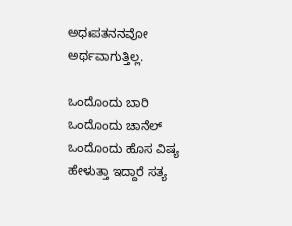ಅಧಃಪತನನವೋ ಅರ್ಥವಾಗುತ್ತಿಲ್ಲ.

ಒಂದೊಂದು ಬಾರಿ ಒಂದೊಂದು ಚಾನೆಲ್ ಒಂದೊಂದು ಹೊಸ ವಿಷ್ಯ ಹೇಳುತ್ತಾ ಇದ್ದಾರೆ ಸತ್ಯ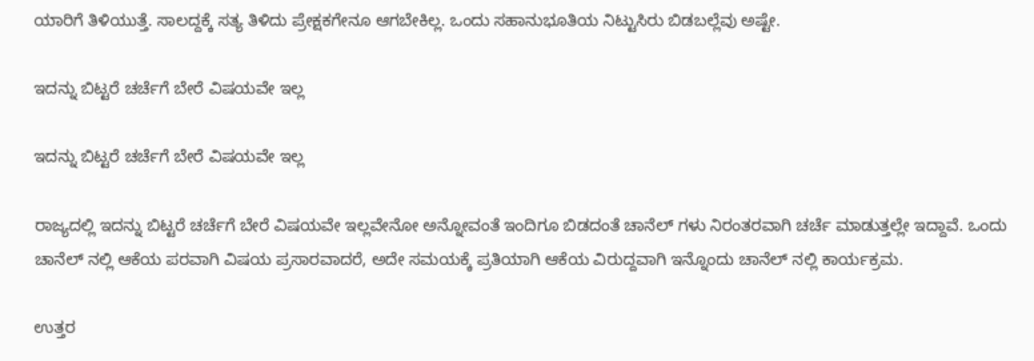ಯಾರಿಗೆ ತಿಳಿಯುತ್ತೆ. ಸಾಲದ್ದಕ್ಕೆ ಸತ್ಯ ತಿಳಿದು ಪ್ರೇಕ್ಷಕಗೇನೂ ಆಗಬೇಕಿಲ್ಲ. ಒಂದು ಸಹಾನುಭೂತಿಯ ನಿಟ್ಟುಸಿರು ಬಿಡಬಲ್ಲೆವು ಅಷ್ಟೇ.

ಇದನ್ನು ಬಿಟ್ಟರೆ ಚರ್ಚೆಗೆ ಬೇರೆ ವಿಷಯವೇ ಇಲ್ಲ

ಇದನ್ನು ಬಿಟ್ಟರೆ ಚರ್ಚೆಗೆ ಬೇರೆ ವಿಷಯವೇ ಇಲ್ಲ

ರಾಜ್ಯದಲ್ಲಿ ಇದನ್ನು ಬಿಟ್ಟರೆ ಚರ್ಚೆಗೆ ಬೇರೆ ವಿಷಯವೇ ಇಲ್ಲವೇನೋ ಅನ್ನೋವಂತೆ ಇಂದಿಗೂ ಬಿಡದಂತೆ ಚಾನೆಲ್ ಗಳು ನಿರಂತರವಾಗಿ ಚರ್ಚೆ ಮಾಡುತ್ತಲ್ಲೇ ಇದ್ದಾವೆ. ಒಂದು ಚಾನೆಲ್ ನಲ್ಲಿ ಆಕೆಯ ಪರವಾಗಿ ವಿಷಯ ಪ್ರಸಾರವಾದರೆ, ಅದೇ ಸಮಯಕ್ಕೆ ಪ್ರತಿಯಾಗಿ ಆಕೆಯ ವಿರುದ್ದವಾಗಿ ಇನ್ನೊಂದು ಚಾನೆಲ್ ನಲ್ಲಿ ಕಾರ್ಯಕ್ರಮ.

ಉತ್ತರ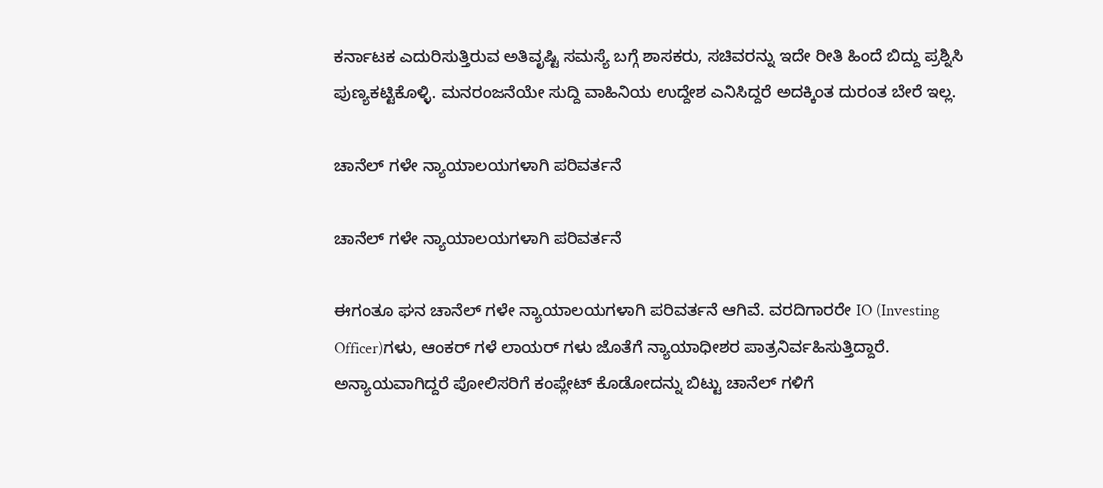ಕರ್ನಾಟಕ ಎದುರಿಸುತ್ತಿರುವ ಅತಿವೃಷ್ಟಿ ಸಮಸ್ಯೆ ಬಗ್ಗೆ ಶಾಸಕರು, ಸಚಿವರನ್ನು ಇದೇ ರೀತಿ ಹಿಂದೆ ಬಿದ್ದು ಪ್ರಶ್ನಿಸಿ ಪುಣ್ಯಕಟ್ಟಿಕೊಳ್ಳಿ. ಮನರಂಜನೆಯೇ ಸುದ್ದಿ ವಾಹಿನಿಯ ಉದ್ದೇಶ ಎನಿಸಿದ್ದರೆ ಅದಕ್ಕಿಂತ ದುರಂತ ಬೇರೆ ಇಲ್ಲ.

ಚಾನೆಲ್ ಗಳೇ ನ್ಯಾಯಾಲಯಗಳಾಗಿ ಪರಿವರ್ತನೆ

ಚಾನೆಲ್ ಗಳೇ ನ್ಯಾಯಾಲಯಗಳಾಗಿ ಪರಿವರ್ತನೆ

ಈಗಂತೂ ಘನ ಚಾನೆಲ್ ಗಳೇ ನ್ಯಾಯಾಲಯಗಳಾಗಿ ಪರಿವರ್ತನೆ ಆಗಿವೆ. ವರದಿಗಾರರೇ IO (Investing Officer)ಗಳು, ಆಂಕರ್ ಗಳೆ ಲಾಯರ್ ಗಳು ಜೊತೆಗೆ ನ್ಯಾಯಾಧೀಶರ ಪಾತ್ರನಿರ್ವಹಿಸುತ್ತಿದ್ದಾರೆ. ಅನ್ಯಾಯವಾಗಿದ್ದರೆ ಪೋಲಿಸರಿಗೆ ಕಂಪ್ಲೇಟ್ ಕೊಡೋದನ್ನು ಬಿಟ್ಟು ಚಾನೆಲ್ ಗಳಿಗೆ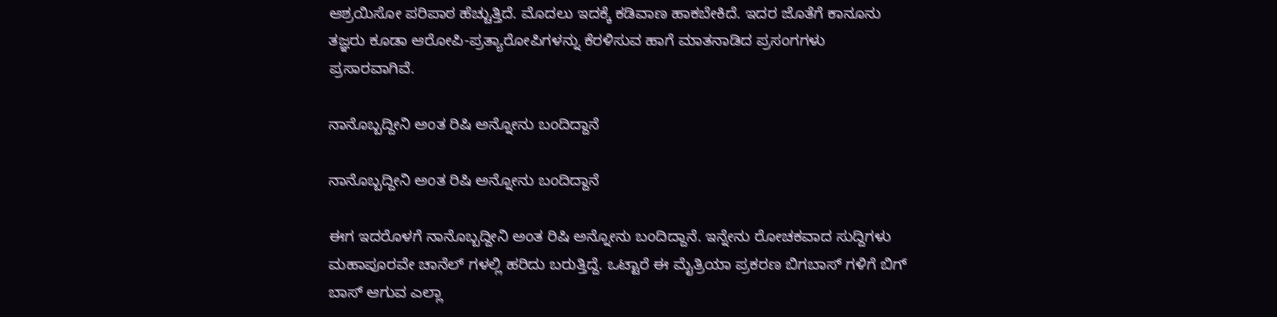ಆಶ್ರಯಿಸೋ ಪರಿಪಾಠ ಹೆಚ್ಚುತ್ತಿದೆ. ಮೊದಲು ಇದಕ್ಕೆ ಕಡಿವಾಣ ಹಾಕಬೇಕಿದೆ. ಇದರ ಜೊತೆಗೆ ಕಾನೂನು ತಜ್ಞರು ಕೂಡಾ ಆರೋಪಿ-ಪ್ರತ್ಯಾರೋಪಿಗಳನ್ನು ಕೆರಳಿಸುವ ಹಾಗೆ ಮಾತನಾಡಿದ ಪ್ರಸಂಗಗಳು ಪ್ರಸಾರವಾಗಿವೆ.

ನಾನೊಬ್ಬದ್ದೀನಿ ಅಂತ ರಿಷಿ ಅನ್ನೋನು ಬಂದಿದ್ದಾನೆ

ನಾನೊಬ್ಬದ್ದೀನಿ ಅಂತ ರಿಷಿ ಅನ್ನೋನು ಬಂದಿದ್ದಾನೆ

ಈಗ ಇದರೊಳಗೆ ನಾನೊಬ್ಬದ್ದೀನಿ ಅಂತ ರಿಷಿ ಅನ್ನೋನು ಬಂದಿದ್ದಾನೆ. ಇನ್ನೇನು ರೋಚಕವಾದ ಸುದ್ದಿಗಳು ಮಹಾಪೂರವೇ ಚಾನೆಲ್ ಗಳಲ್ಲಿ ಹರಿದು ಬರುತ್ತಿದ್ದೆ. ಒಟ್ಟಾರೆ ಈ ಮೈತ್ರಿಯಾ ಪ್ರಕರಣ ಬಿಗಬಾಸ್ ಗಳಿಗೆ ಬಿಗ್ ಬಾಸ್ ಆಗುವ ಎಲ್ಲಾ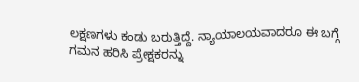ಲಕ್ಷಣಗಳು ಕಂಡು ಬರುತ್ತಿದ್ದೆ. ನ್ಯಾಯಾಲಯವಾದರೂ ಈ ಬಗ್ಗೆ ಗಮನ ಹರಿಸಿ ಪ್ರೇಕ್ಷಕರನ್ನು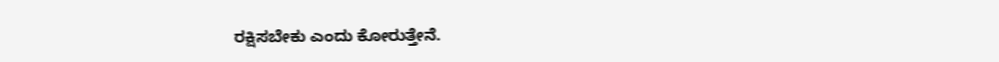ರಕ್ಷಿಸಬೇಕು ಎಂದು ಕೋರುತ್ತೇನೆ.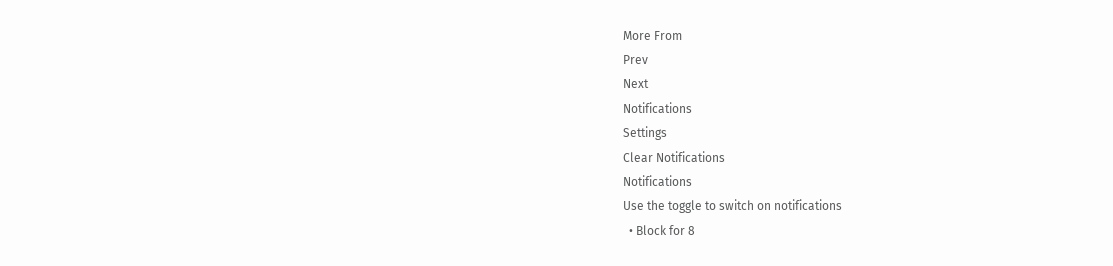More From
Prev
Next
Notifications
Settings
Clear Notifications
Notifications
Use the toggle to switch on notifications
  • Block for 8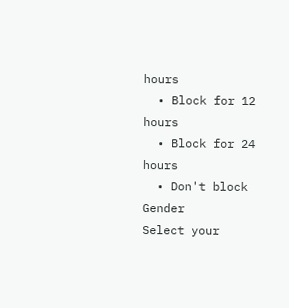hours
  • Block for 12 hours
  • Block for 24 hours
  • Don't block
Gender
Select your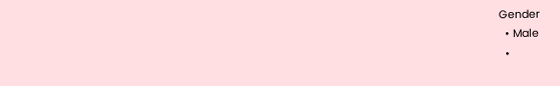Gender
  • Male
  •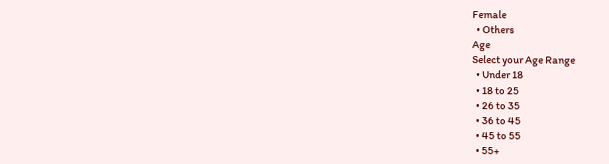Female
  • Others
Age
Select your Age Range
  • Under 18
  • 18 to 25
  • 26 to 35
  • 36 to 45
  • 45 to 55
  • 55+